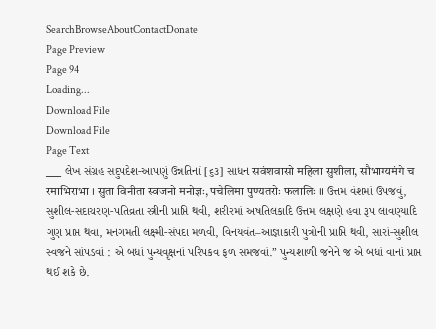SearchBrowseAboutContactDonate
Page Preview
Page 94
Loading...
Download File
Download File
Page Text
___ લેખ સંગ્રહ સદુપદેશ-આપણું ઉન્નતિનાં [૬૩] સાધન सवंशवासो महिला सुशीला, सौभाग्यमंगे च रमाभिराभा । सुता विनीता स्वजनो मनोज्ञः, पचेलिमा पुण्यतरोः फलालिः ॥ ઉત્તમ વંશમાં ઉપજવું, સુશીલ-સદાચરણ-પતિવ્રતા સ્ત્રીની પ્રાપ્તિ થવી, શરીરમાં અષતિલકાદિ ઉત્તમ લક્ષણે હવા રૂપ લાવણ્યાદિ ગુણ પ્રાપ્ત થવા, મનગમતી લક્ષ્મી-સંપદા મળવી, વિનયવંત–આજ્ઞાકારી પુત્રોની પ્રાપ્તિ થવી, સારાં-સુશીલ સ્વજને સાંપડવાં : એ બધાં પુન્યવૃક્ષનાં પરિપકવ ફળ સમજવાં.” પુન્યશાળી જનેને જ એ બધાં વાનાં પ્રાપ્ત થઈ શકે છે.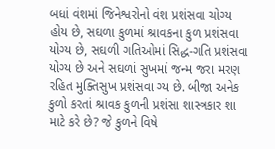બધાં વંશમાં જિનેશ્વરોનો વંશ પ્રશંસવા ચોગ્ય હોય છે, સઘળા કુળમાં શ્રાવકના કુળ પ્રશંસવા યોગ્ય છે, સઘળી ગતિઓમાં સિદ્ધ-ગતિ પ્રશંસવા યોગ્ય છે અને સઘળાં સુખમાં જન્મ જરા મરણ રહિત મુક્તિસુખ પ્રશંસવા ગ્ય છે. બીજા અનેક કુળો કરતાં શ્રાવક કુળની પ્રશંસા શાસ્ત્રકાર શા માટે કરે છે? જે કુળને વિષે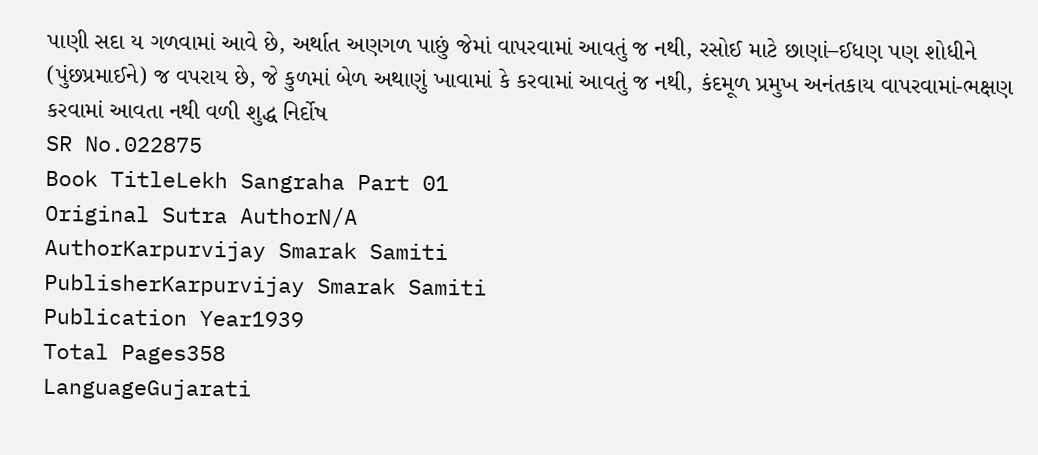પાણી સદા ય ગળવામાં આવે છે, અર્થાત અણગળ પાછું જેમાં વાપરવામાં આવતું જ નથી, રસોઈ માટે છાણાં–ઈધણ પણ શોધીને (પુંછપ્રમાઈને) જ વપરાય છે, જે કુળમાં બેળ અથાણું ખાવામાં કે કરવામાં આવતું જ નથી, કંદમૂળ પ્રમુખ અનંતકાય વાપરવામાં-ભક્ષણ કરવામાં આવતા નથી વળી શુદ્ધ નિર્દોષ
SR No.022875
Book TitleLekh Sangraha Part 01
Original Sutra AuthorN/A
AuthorKarpurvijay Smarak Samiti
PublisherKarpurvijay Smarak Samiti
Publication Year1939
Total Pages358
LanguageGujarati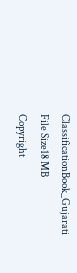ClassificationBook_Gujarati
File Size18 MB
Copyright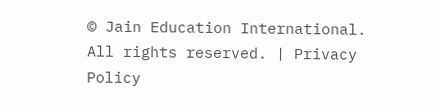© Jain Education International. All rights reserved. | Privacy Policy